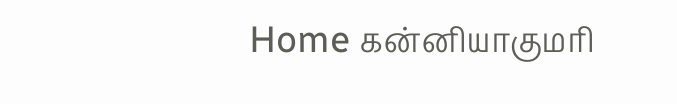Home கன்னியாகுமரி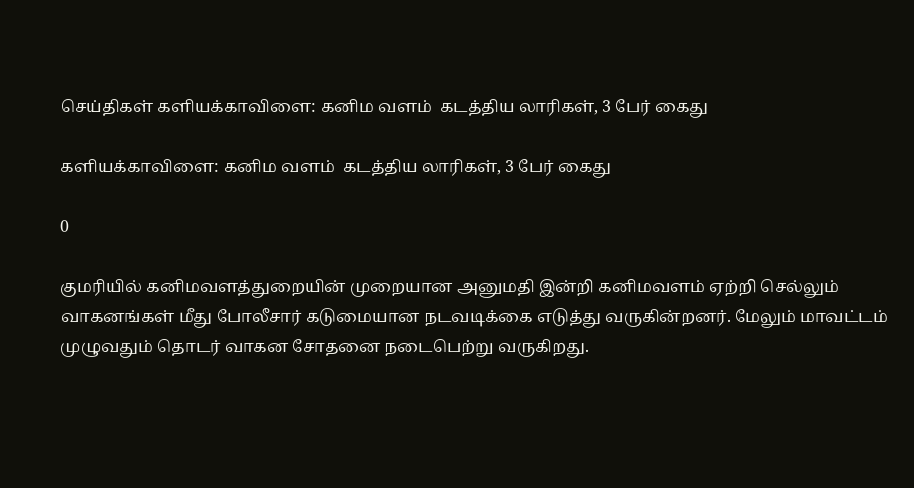செய்திகள் களியக்காவிளை: கனிம வளம்  கடத்திய லாரிகள், 3 பேர் கைது

களியக்காவிளை: கனிம வளம்  கடத்திய லாரிகள், 3 பேர் கைது

0

குமரியில் கனிமவளத்துறையின் முறையான அனுமதி இன்றி கனிமவளம் ஏற்றி செல்லும் வாகனங்கள் மீது போலீசார் கடுமையான நடவடிக்கை எடுத்து வருகின்றனர். மேலும் மாவட்டம் முழுவதும் தொடர் வாகன சோதனை நடைபெற்று வருகிறது.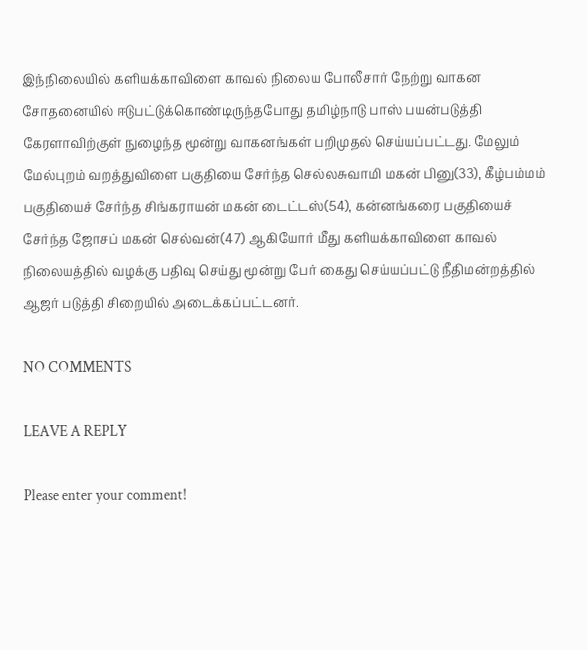இந்நிலையில் களியக்காவிளை காவல் நிலைய போலீசார் நேற்று வாகன சோதனையில் ஈடுபட்டுக்கொண்டிருந்தபோது தமிழ்நாடு பாஸ் பயன்படுத்தி கேரளாவிற்குள் நுழைந்த மூன்று வாகனங்கள் பறிமுதல் செய்யப்பட்டது. மேலும் மேல்புறம் வறத்துவிளை பகுதியை சேர்ந்த செல்லசுவாமி மகன் பினு(33), கீழ்பம்மம் பகுதியைச் சேர்ந்த சிங்கராயன் மகன் டைட்டஸ்(54), கன்னங்கரை பகுதியைச் சேர்ந்த ஜோசப் மகன் செல்வன்(47) ஆகியோர் மீது களியக்காவிளை காவல் நிலையத்தில் வழக்கு பதிவு செய்து மூன்று பேர் கைது செய்யப்பட்டு நீதிமன்றத்தில் ஆஜர் படுத்தி சிறையில் அடைக்கப்பட்டனர்.

NO COMMENTS

LEAVE A REPLY

Please enter your comment!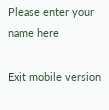Please enter your name here

Exit mobile version